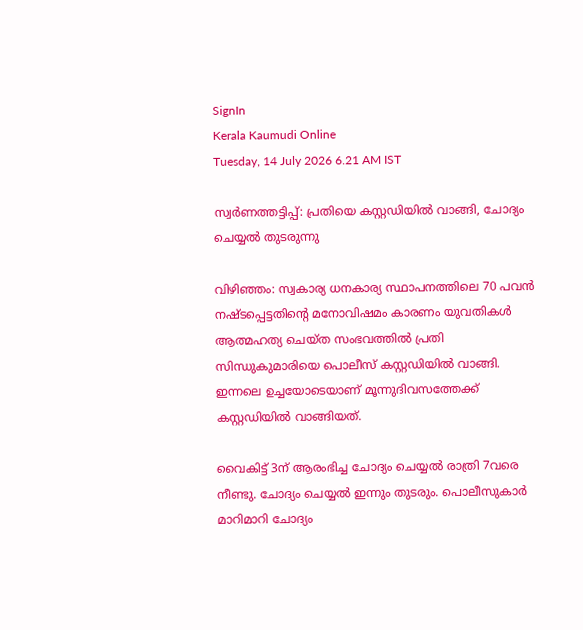SignIn
Kerala Kaumudi Online
Tuesday, 14 July 2026 6.21 AM IST

സ്വർണത്തട്ടിപ്പ്: പ്രതിയെ കസ്റ്റഡിയിൽ വാങ്ങി, ചോദ്യം ചെയ്യൽ തുടരുന്നു

വിഴിഞ്ഞം: സ്വകാര്യ ധനകാര്യ സ്ഥാപനത്തിലെ 70 പവൻ നഷ്ടപ്പെട്ടതിന്റെ മനോവിഷമം കാരണം യുവതികൾ ആത്മഹത്യ ചെയ്ത സംഭവത്തിൽ പ്രതി സിന്ധുകുമാരിയെ പൊലീസ് കസ്റ്റഡിയിൽ വാങ്ങി. ഇന്നലെ ഉച്ചയോടെയാണ് മൂന്നുദിവസത്തേക്ക് കസ്റ്റഡിയിൽ വാങ്ങിയത്.

വൈകിട്ട് 3ന് ആരംഭിച്ച ചോദ്യം ചെയ്യൽ രാത്രി 7വരെ നീണ്ടു. ചോദ്യം ചെയ്യൽ ഇന്നും തുടരും. പൊലീസുകാർ മാറിമാറി ചോദ്യം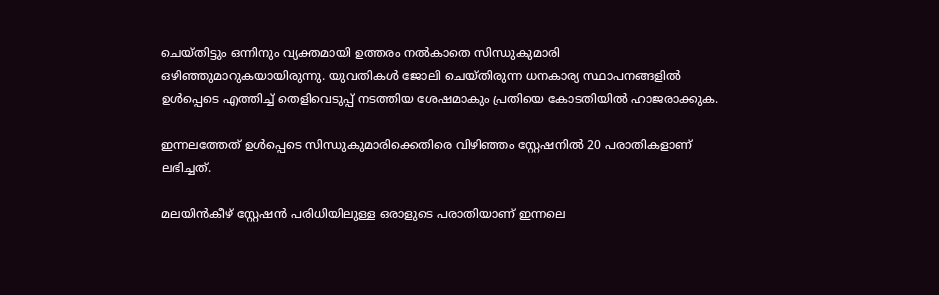ചെയ്തിട്ടും ഒന്നിനും വ്യക്തമായി ഉത്തരം നൽകാതെ സിന്ധുകുമാരി ഒഴിഞ്ഞുമാറുകയായിരുന്നു. യുവതികൾ ജോലി ചെയ്തിരുന്ന ധനകാര്യ സ്ഥാപനങ്ങളിൽ ഉൾപ്പെടെ എത്തിച്ച് തെളിവെടുപ്പ് നടത്തിയ ശേഷമാകും പ്രതിയെ കോടതിയിൽ ഹാജരാക്കുക.

ഇന്നലത്തേത് ഉൾപ്പെടെ സിന്ധുകുമാരിക്കെതിരെ വിഴിഞ്ഞം സ്റ്റേഷനിൽ 20 പരാതികളാണ് ലഭിച്ചത്.

മലയിൻകീഴ് സ്റ്റേഷൻ പരിധിയിലുള്ള ഒരാളുടെ പരാതിയാണ് ഇന്നലെ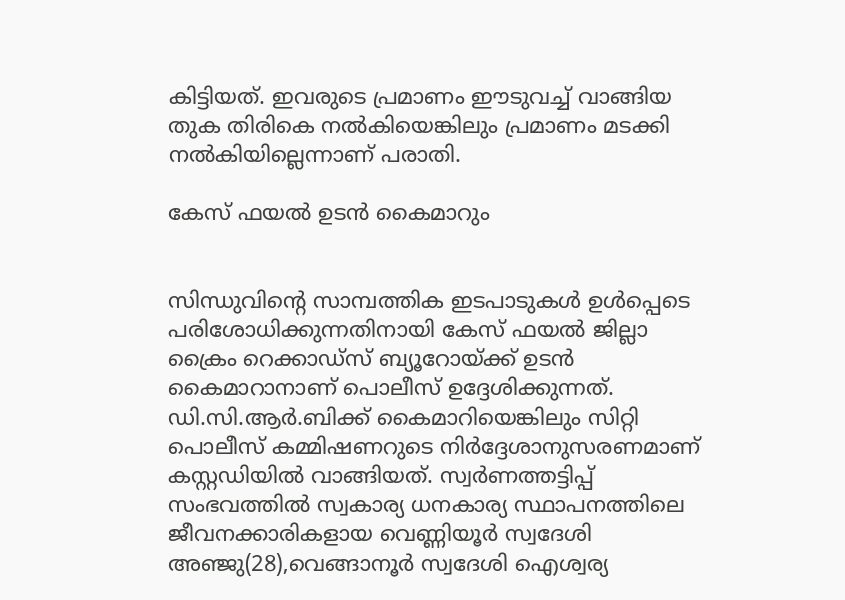കിട്ടിയത്. ഇവരുടെ പ്രമാണം ഈടുവച്ച് വാങ്ങിയ തുക തിരികെ നൽകിയെങ്കിലും പ്രമാണം മടക്കി നൽകിയില്ലെന്നാണ് പരാതി.

കേസ് ഫയൽ ഉടൻ കൈമാറും


സിന്ധുവിന്റെ സാമ്പത്തിക ഇടപാടുകൾ ഉൾപ്പെടെ പരിശോധിക്കുന്നതിനായി കേസ് ഫയൽ ജില്ലാ ക്രൈം റെക്കാഡ്‌സ് ബ്യൂറോയ്ക്ക് ഉടൻ കൈമാറാനാണ് പൊലീസ് ഉദ്ദേശിക്കുന്നത്. ഡി.സി.ആർ.ബിക്ക് കൈമാറിയെങ്കിലും സിറ്റി പൊലീസ് കമ്മിഷണറുടെ നിർദ്ദേശാനുസരണമാണ് കസ്റ്റഡിയിൽ വാങ്ങിയത്. സ്വർണത്തട്ടിപ്പ് സംഭവത്തിൽ സ്വകാര്യ ധനകാര്യ സ്ഥാപനത്തിലെ ജീവനക്കാരികളായ വെണ്ണിയൂർ സ്വദേശി അഞ്ജു(28),വെങ്ങാനൂർ സ്വദേശി ഐശ്വര്യ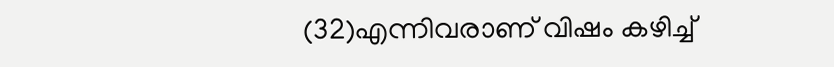(32)എന്നിവരാണ് വിഷം കഴിച്ച്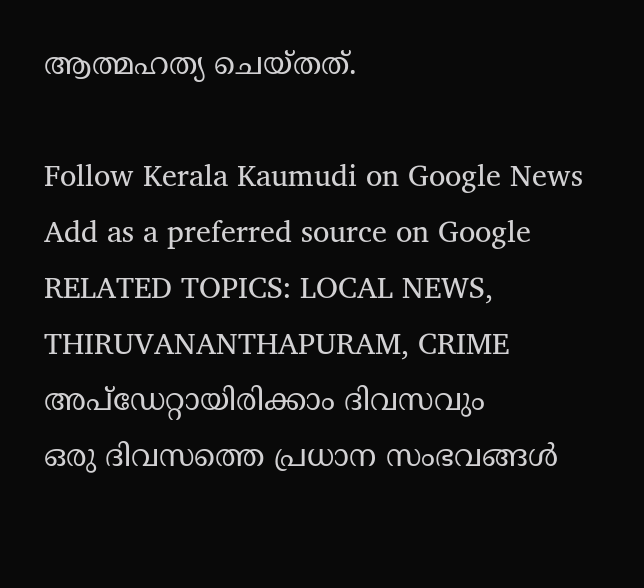ആത്മഹത്യ ചെയ്തത്.

Follow Kerala Kaumudi on Google News Add as a preferred source on Google
RELATED TOPICS: LOCAL NEWS, THIRUVANANTHAPURAM, CRIME
അപ്ഡേറ്റായിരിക്കാം ദിവസവും
ഒരു ദിവസത്തെ പ്രധാന സംഭവങ്ങൾ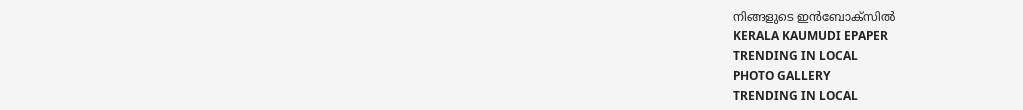നിങ്ങളുടെ ഇൻബോക്സിൽ
KERALA KAUMUDI EPAPER
TRENDING IN LOCAL
PHOTO GALLERY
TRENDING IN LOCAL